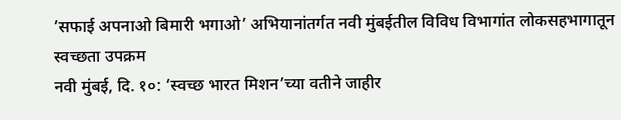’सफाई अपनाओ बिमारी भगाओ’ अभियानांतर्गत नवी मुंबईतील विविध विभागांत लोकसहभागातून स्वच्छता उपक्रम
नवी मुंबई, दि. १०: ‘स्वच्छ भारत मिशन’च्या वतीने जाहीर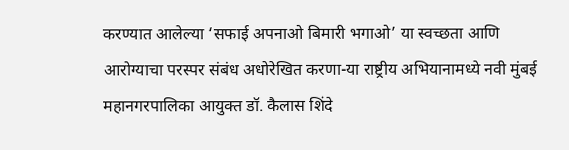करण्यात आलेल्या ‘सफाई अपनाओ बिमारी भगाओ’ या स्वच्छता आणि आरोग्याचा परस्पर संबंध अधोरेखित करणा-या राष्ट्रीय अभियानामध्ये नवी मुंबई महानगरपालिका आयुक्त डॉ. कैलास शिंदे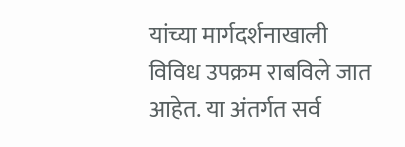यांच्या मार्गदर्शनाखाली विविध उपक्रम राबविले जात आहेत. या अंतर्गत सर्व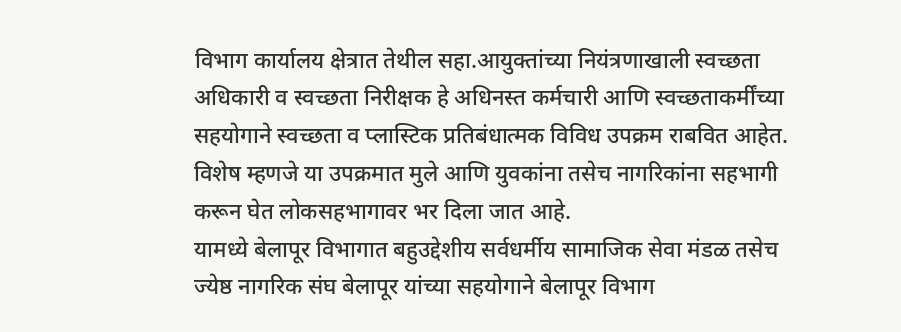विभाग कार्यालय क्षेत्रात तेथील सहा.आयुक्तांच्या नियंत्रणाखाली स्वच्छता अधिकारी व स्वच्छता निरीक्षक हे अधिनस्त कर्मचारी आणि स्वच्छताकर्मींच्या सहयोगाने स्वच्छता व प्लास्टिक प्रतिबंधात्मक विविध उपक्रम राबवित आहेत. विशेष म्हणजे या उपक्रमात मुले आणि युवकांना तसेच नागरिकांना सहभागी करून घेत लोकसहभागावर भर दिला जात आहे.
यामध्ये बेलापूर विभागात बहुउद्देशीय सर्वधर्मीय सामाजिक सेवा मंडळ तसेच ज्येष्ठ नागरिक संघ बेलापूर यांच्या सहयोगाने बेलापूर विभाग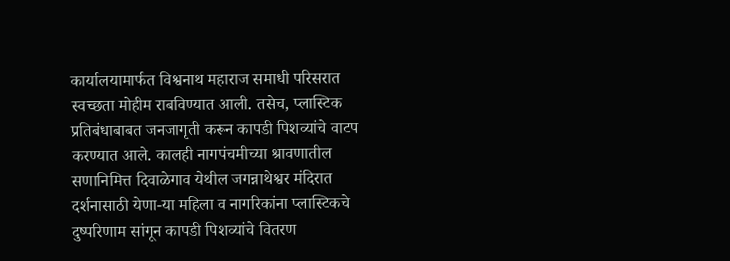कार्यालयामार्फत विश्वनाथ महाराज समाधी परिसरात स्वच्छता मोहीम राबविण्यात आली. तसेच, प्लास्टिक प्रतिबंधाबाबत जनजागृती करून कापडी पिशव्यांचे वाटप करण्यात आले. कालही नागपंचमीच्या श्रावणातील सणानिमित्त दिवाळेगाव येथील जगन्नाथेश्वर मंदिरात दर्शनासाठी येणा-या महिला व नागरिकांना प्लास्टिकचे दुष्परिणाम सांगून कापडी पिशव्यांचे वितरण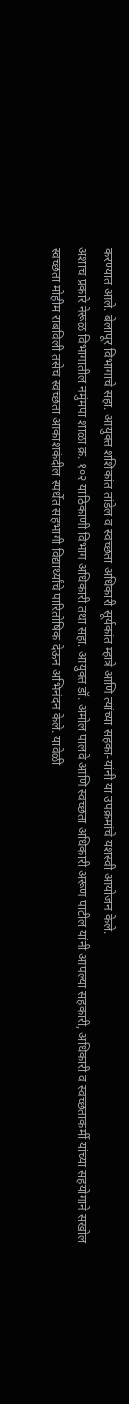करण्यात आले. बेलापूर विभागाचे सहा. आयुक्त शशिकांत तांडेल व स्वच्छता अधिकारी सूर्यकांत म्हात्रे आणि त्यांच्या सहका-यांनी या उपक्रमांचे यशस्वी आयोजन केले.
अशाच प्रकारे नेरूळ विभागातील नमुंमपा शाळा क्र. १०२ याठिकाणी विभाग अधिकारी तथा सहा. आयुक्त डॉ. अमोल पालवे आणि स्वच्छता अधिकारी अरूण पाटील यांनी आपल्या सहकारी, अधिकारी व स्वच्छताकर्मी यांच्या सहयोगाने सखोल स्वच्छता मोहीम राबविली तसेच स्वच्छता आकाशकंदील स्पर्धेत सहभागी विद्यार्थ्यांचे पारितोषिक देऊन अभिनंदन केले. यावेळी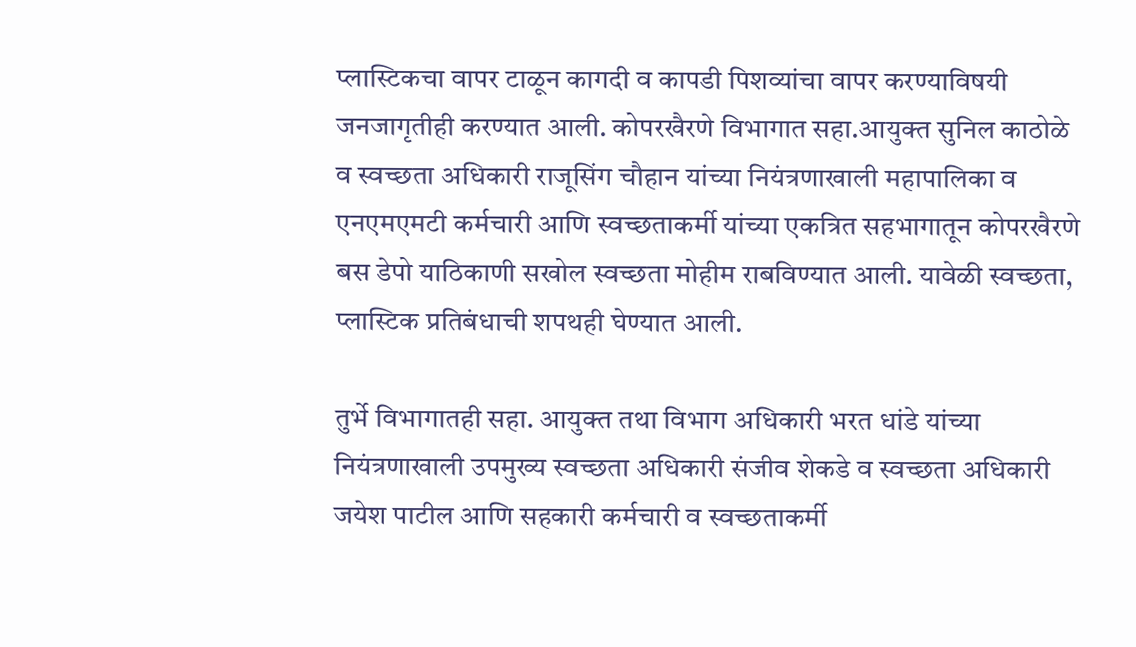प्लास्टिकचा वापर टाळून कागदी व कापडी पिशव्यांचा वापर करण्याविषयी जनजागृतीही करण्यात आली. कोपरखैरणे विभागात सहा.आयुक्त सुनिल काठोळे व स्वच्छता अधिकारी राजूसिंग चौहान यांच्या नियंत्रणाखाली महापालिका व एनएमएमटी कर्मचारी आणि स्वच्छताकर्मी यांच्या एकत्रित सहभागातून कोपरखैरणे बस डेपो याठिकाणी सखोल स्वच्छता मोहीम राबविण्यात आली. यावेळी स्वच्छता, प्लास्टिक प्रतिबंधाची शपथही घेण्यात आली.

तुर्भे विभागातही सहा. आयुक्त तथा विभाग अधिकारी भरत धांडे यांच्या नियंत्रणाखाली उपमुख्य स्वच्छता अधिकारी संजीव शेकडे व स्वच्छता अधिकारी जयेश पाटील आणि सहकारी कर्मचारी व स्वच्छताकर्मी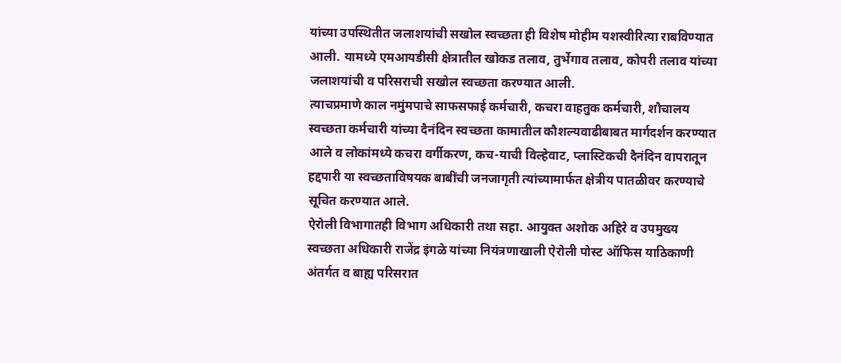यांच्या उपस्थितीत जलाशयांची सखोल स्वच्छता ही विशेष मोहीम यशस्वीरित्या राबविण्यात आली. यामध्ये एमआयडीसी क्षेत्रातील खोकड तलाव, तुर्भेगाव तलाव, कोपरी तलाव यांच्या जलाशयांची व परिसराची सखोल स्वच्छता करण्यात आली.
त्याचप्रमाणे काल नमुंमपाचे साफसफाई कर्मचारी, कचरा वाहतुक कर्मचारी, शौचालय स्वच्छता कर्मचारी यांच्या दैनंदिन स्वच्छता कामातील कौशल्यवाढीबाबत मार्गदर्शन करण्यात आले व लोकांमध्ये कचरा वर्गीकरण, कच-याची विल्हेवाट, प्लास्टिकची दैनंदिन वापरातून हद्दपारी या स्वच्छताविषयक बाबींची जनजागृती त्यांच्यामार्फत क्षेत्रीय पातळीवर करण्याचे सूचित करण्यात आले.
ऐरोली विभागातही विभाग अधिकारी तथा सहा. आयुक्त अशोक अहिरे व उपमुख्य स्वच्छता अधिकारी राजेंद्र इंगळे यांच्या नियंत्रणाखाली ऐरोली पोस्ट ऑफिस याठिकाणी अंतर्गत व बाह्य परिसरात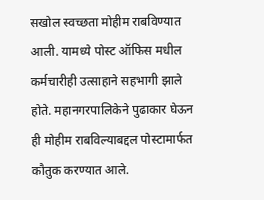सखोल स्वच्छता मोहीम राबविण्यात आली. यामध्ये पोस्ट ऑफिस मधील कर्मचारीही उत्साहाने सहभागी झाले होते. महानगरपालिकेने पुढाकार घेऊन ही मोहीम राबविल्याबद्दल पोस्टामार्फत कौतुक करण्यात आले.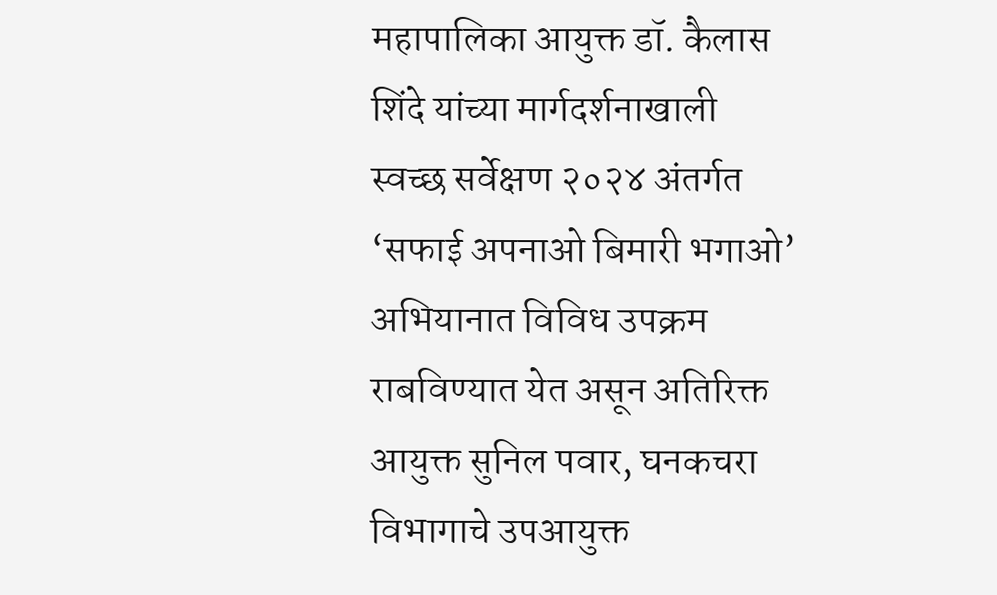महापालिका आयुक्त डॉ. कैलास शिंदे यांच्या मार्गदर्शनाखाली स्वच्छ सर्वेक्षण २०२४ अंतर्गत ‘सफाई अपनाओ बिमारी भगाओ’ अभियानात विविध उपक्रम राबविण्यात येत असून अतिरिक्त आयुक्त सुनिल पवार, घनकचरा विभागाचे उपआयुक्त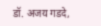डॉ. अजय गडदे,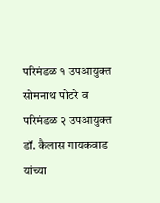परिमंडळ १ उपआयुक्त सोमनाथ पोटरे व परिमंडळ २ उपआयुक्त डॉ. कैलास गायकवाड यांच्या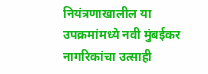नियंत्रणाखालील या उपक्रमांमध्ये नवी मुंबईकर नागरिकांचा उत्साही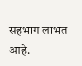सहभाग लाभत आहे.